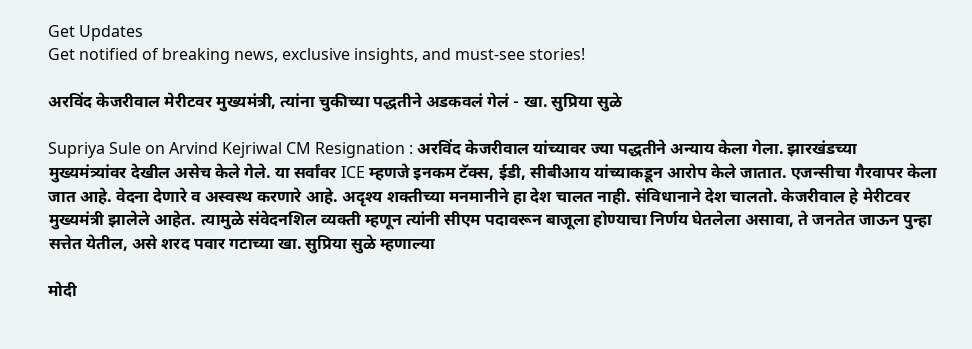Get Updates
Get notified of breaking news, exclusive insights, and must-see stories!

अरविंद केजरीवाल मेरीटवर मुख्यमंत्री, त्यांना चुकीच्या पद्धतीने अडकवलं गेलं - खा. सुप्रिया सुळे

Supriya Sule on Arvind Kejriwal CM Resignation : अरविंद केजरीवाल यांच्यावर ज्या पद्धतीने अन्याय केला गेला. झारखंडच्या मुख्यमंत्र्‍यांवर देखील असेच केले गेले. या सर्वांवर ICE म्हणजे इनकम टॅक्स, ईडी, सीबीआय यांच्याकडून आरोप केले जातात. एजन्सीचा गैरवापर केला जात आहे. वेदना देणारे व अस्वस्थ करणारे आहे. अदृश्य शक्तीच्या मनमानीने हा देश चालत नाही. संविधानाने देश चालतो. केजरीवाल हे मेरीटवर मुख्यमंत्री झालेले आहेत. त्यामुळे संवेदनशिल व्यक्ती म्हणून त्यांनी सीएम पदावरून बाजूला होण्याचा निर्णय घेतलेला असावा, ते जनतेत जाऊन पुन्हा सत्तेत येतील, असे शरद पवार गटाच्या खा. सुप्रिया सुळे म्हणाल्या

मोदी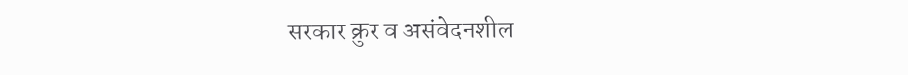सरकार क्रुर व असंवेदनशील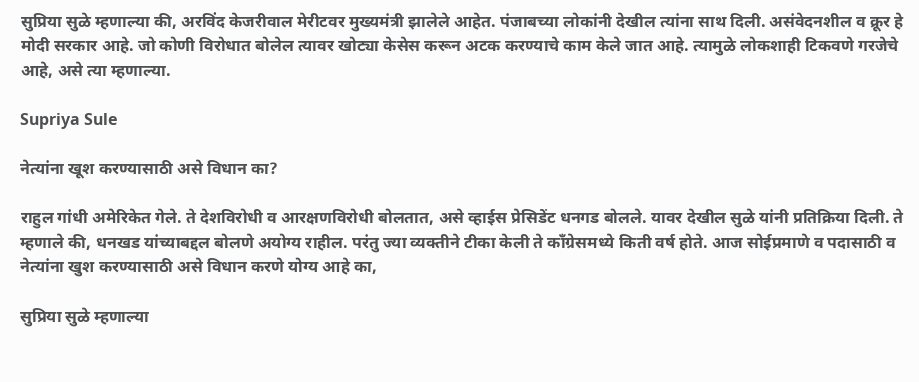सुप्रिया सुळे म्हणाल्या की, अरविंद केजरीवाल मेरीटवर मुख्यमंत्री झालेले आहेत. पंजाबच्या लोकांनी देखील त्यांना साथ दिली. असंवेदनशील व क्रूर हे मोदी सरकार आहे. जो कोणी विरोधात बोलेल त्यावर खोट्या केसेस करून अटक करण्याचे काम केले जात आहे. त्यामुळे लोकशाही टिकवणे गरजेचे आहे, असे त्या म्हणाल्या.

Supriya Sule

नेत्यांना खूश करण्यासाठी असे विधान का?

राहुल गांधी अमेरिकेत गेले. ते देशविरोधी व आरक्षणविरोधी बोलतात, असे व्हाईस प्रेसिडेंट धनगड बोलले. यावर देखील सुळे यांनी प्रतिक्रिया दिली. ते म्हणाले की, धनखड यांच्याबद्दल बोलणे अयोग्य राहील. परंतु ज्या व्यक्तीने टीका केली ते कॉंग्रेसमध्ये किती वर्ष होते. आज सोईप्रमाणे व पदासाठी व नेत्यांना खुश करण्यासाठी असे विधान करणे योग्य आहे का,

सुप्रिया सुळे म्हणाल्या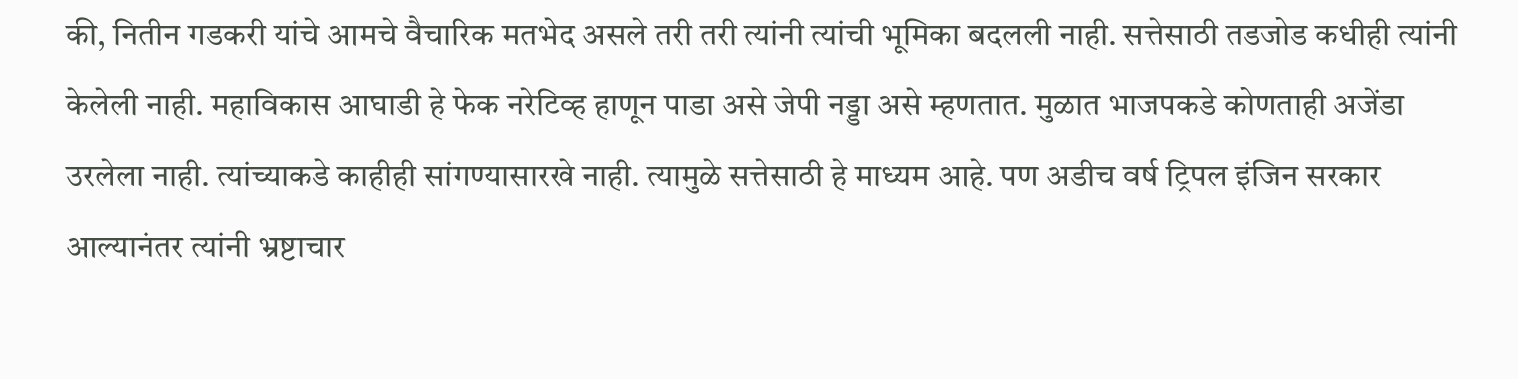की, नितीन गडकरी यांचे आमचे वैचारिक मतभेद असले तरी तरी त्यांनी त्यांची भूमिका बदलली नाही. सत्तेसाठी तडजोड कधीही त्यांनी केलेली नाही. महाविकास आघाडी हे फेक नरेटिव्ह हाणून पाडा असे जेपी नड्डा असे म्हणतात. मुळात भाजपकडे कोणताही अजेंडा उरलेला नाही. त्यांच्याकडे काहीही सांगण्यासारखे नाही. त्यामुळे सत्तेसाठी हे माध्यम आहे. पण अडीच वर्ष ट्रिपल इंजिन सरकार आल्यानंतर त्यांनी भ्रष्टाचार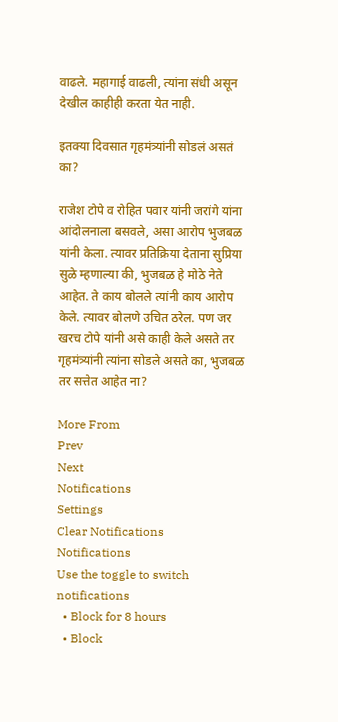वाढले. महागाई वाढली, त्यांना संधी असून देखील काहीही करता येत नाही.

इतक्या दिवसात गृहमंत्र्यांनी सोडलं असतं का?

राजेश टोपे व रोहित पवार यांनी जरांगे यांना आंदोलनाला बसवले, असा आरोप भुजबळ यांनी केला. त्यावर प्रतिक्रिया देताना सुप्रिया सुळे म्हणाल्या की, भुजबळ हे मोठे नेते आहेत. ते काय बोलले त्यांनी काय आरोप केले. त्यावर बोलणे उचित ठरेल. पण जर खरच टोपे यांनी असे काही केले असते तर गृहमंत्र्यांनी त्यांना सोडले असते का, भुजबळ तर सत्तेत आहेत ना?

More From
Prev
Next
Notifications
Settings
Clear Notifications
Notifications
Use the toggle to switch notifications
  • Block for 8 hours
  • Block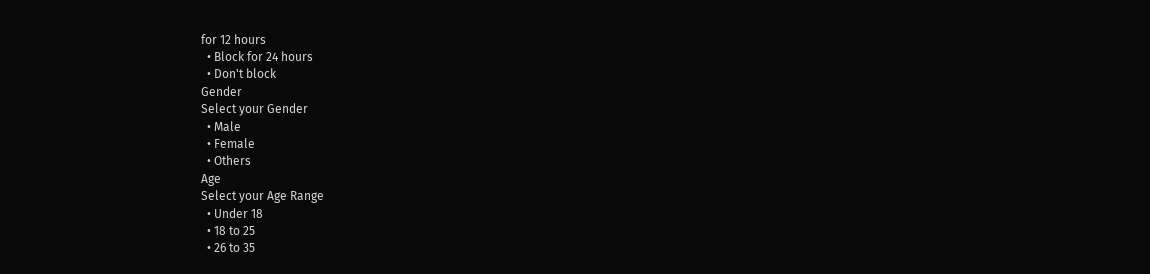for 12 hours
  • Block for 24 hours
  • Don't block
Gender
Select your Gender
  • Male
  • Female
  • Others
Age
Select your Age Range
  • Under 18
  • 18 to 25
  • 26 to 35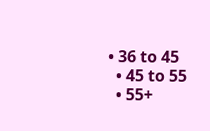• 36 to 45
  • 45 to 55
  • 55+